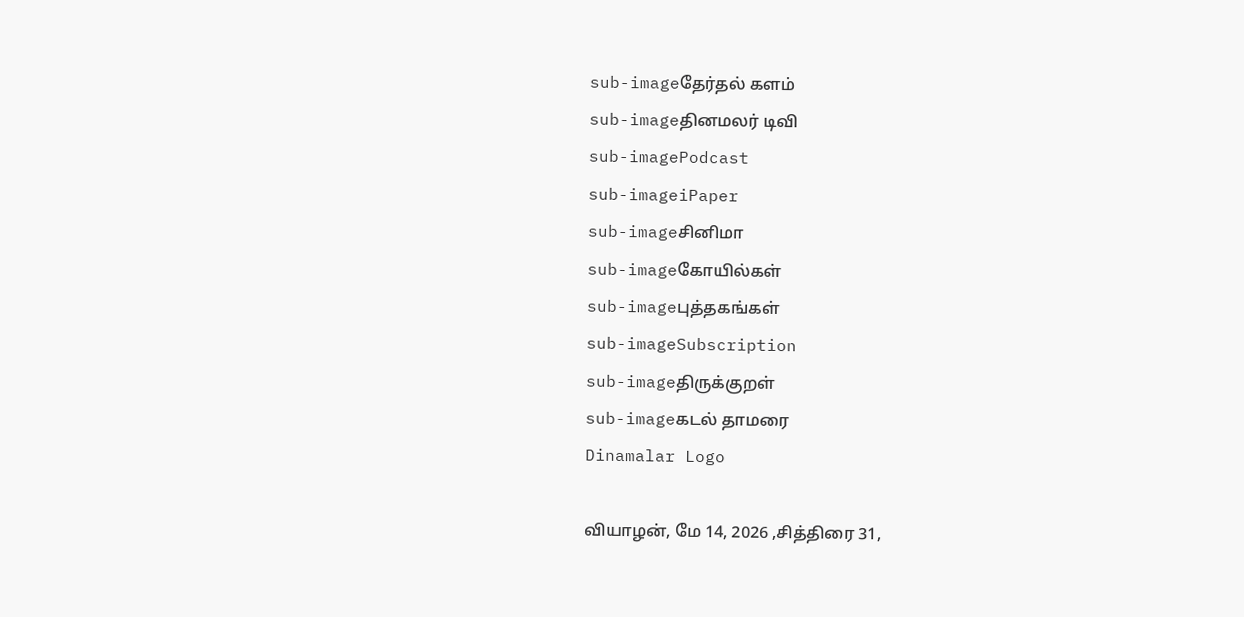sub-imageதேர்தல் களம்
sub-imageதினமலர் டிவி
sub-imagePodcast
sub-imageiPaper
sub-imageசினிமா
sub-imageகோயில்கள்
sub-imageபுத்தகங்கள்
sub-imageSubscription
sub-imageதிருக்குறள்
sub-imageகடல் தாமரை
Dinamalar Logo

வியாழன், மே 14, 2026 ,சித்திரை 31,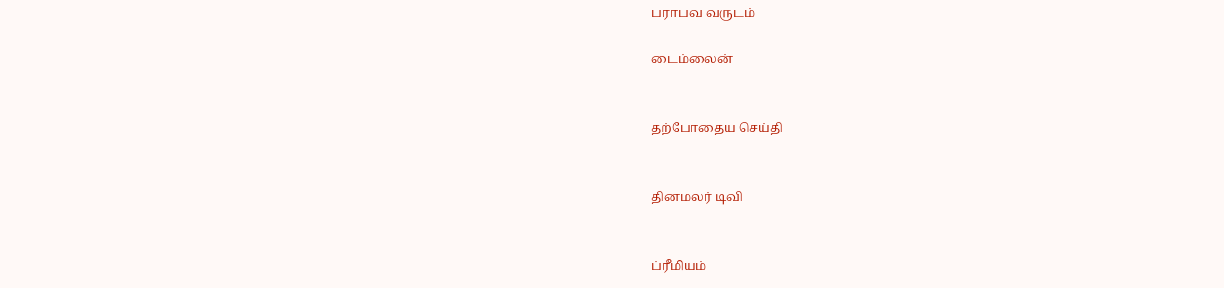பராபவ வருடம்

டைம்லைன்


தற்போதைய செய்தி


தினமலர் டிவி


ப்ரீமியம்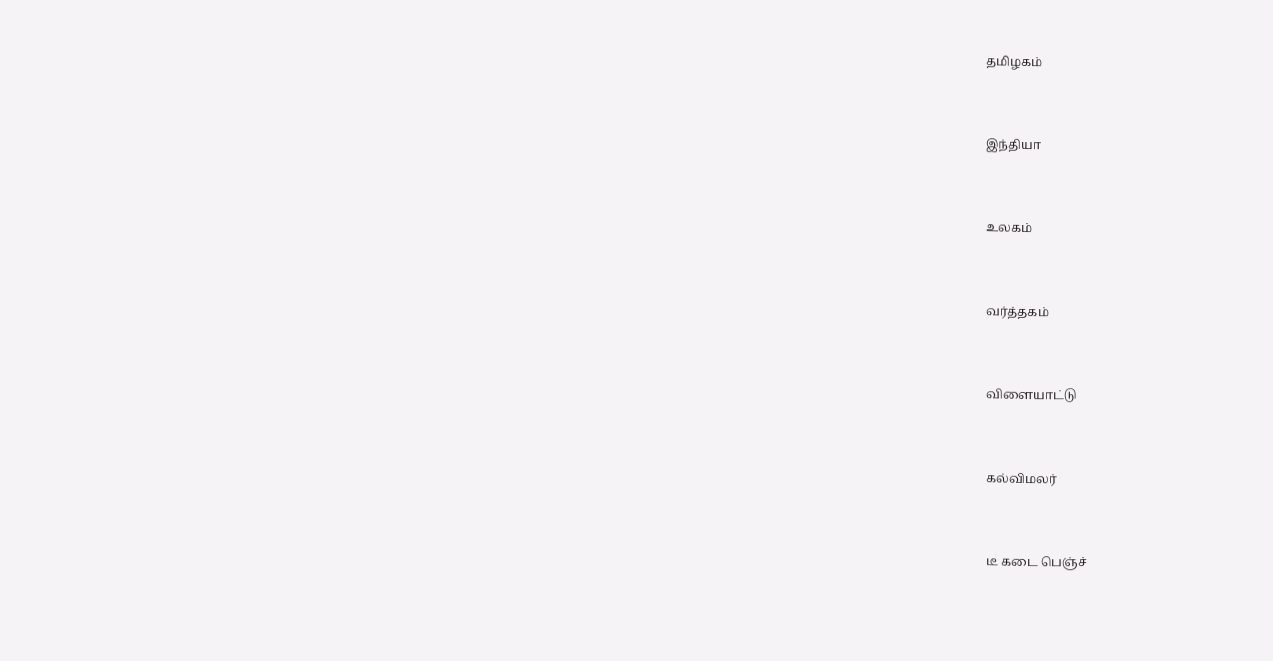தமிழகம்


இந்தியா


உலகம்


வர்த்தகம்


விளையாட்டு


கல்விமலர்


டீ கடை பெஞ்ச்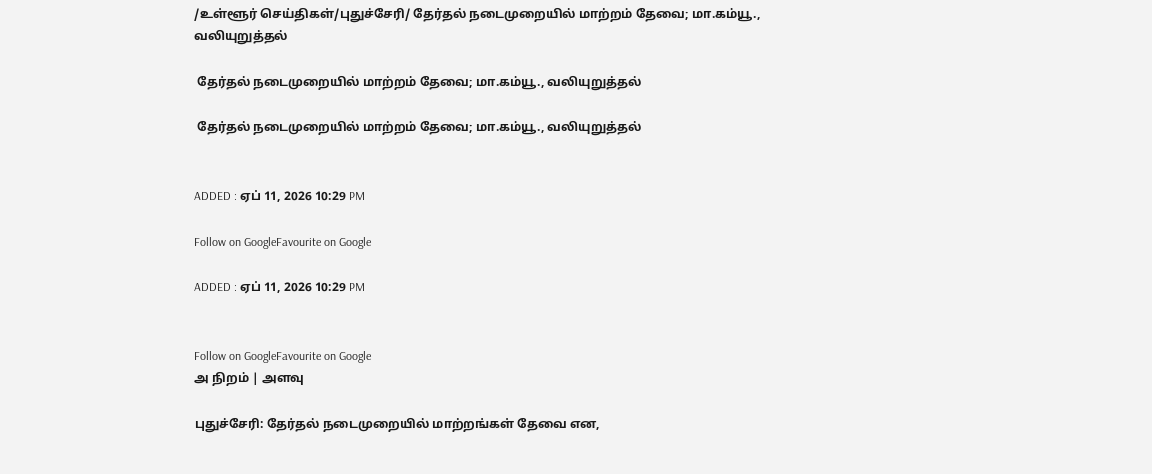/உள்ளூர் செய்திகள்/புதுச்சேரி/ தேர்தல் நடைமுறையில் மாற்றம் தேவை; மா.கம்யூ., வலியுறுத்தல்

 தேர்தல் நடைமுறையில் மாற்றம் தேவை; மா.கம்யூ., வலியுறுத்தல்

 தேர்தல் நடைமுறையில் மாற்றம் தேவை; மா.கம்யூ., வலியுறுத்தல்


ADDED : ஏப் 11, 2026 10:29 PM

Follow on GoogleFavourite on Google

ADDED : ஏப் 11, 2026 10:29 PM


Follow on GoogleFavourite on Google
அ நிறம் | அளவு

புதுச்சேரி: தேர்தல் நடைமுறையில் மாற்றங்கள் தேவை என,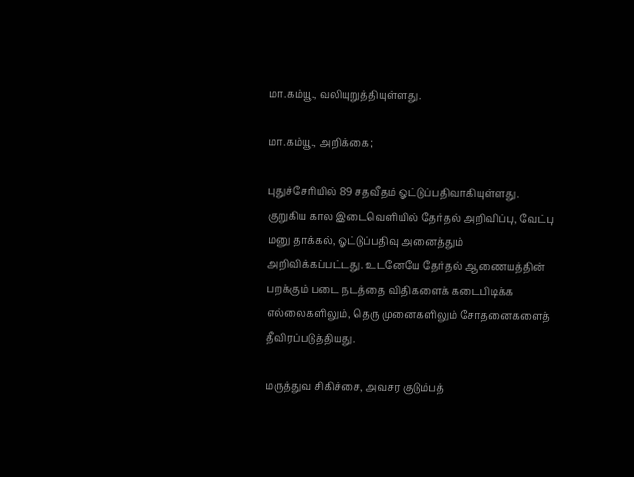மா.கம்யூ., வலியுறுத்தியுள்ளது.

மா.கம்யூ., அறிக்கை;

புதுச்சேரியில் 89 சதவீதம் ஓட்டுப்பதிவாகியுள்ளது. குறுகிய கால இடைவெளியில் தேர்தல் அறிவிப்பு, வேட்பு மனு தாக்கல், ஓட்டுப்பதிவு அனைத்தும் அறிவிக்கப்பட்டது. உடனேயே தேர்தல் ஆணையத்தின் பறக்கும் படை நடத்தை விதிகளைக் கடைபிடிக்க எல்லைகளிலும், தெரு முனைகளிலும் சோதனைகளைத் தீவிரப்படுத்தியது.

மருத்துவ சிகிச்சை, அவசர குடும்பத்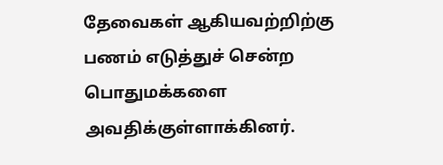தேவைகள் ஆகியவற்றிற்கு பணம் எடுத்துச் சென்ற பொதுமக்களை அவதிக்குள்ளாக்கினர்.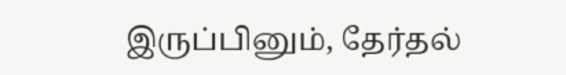இருப்பினும், தேர்தல்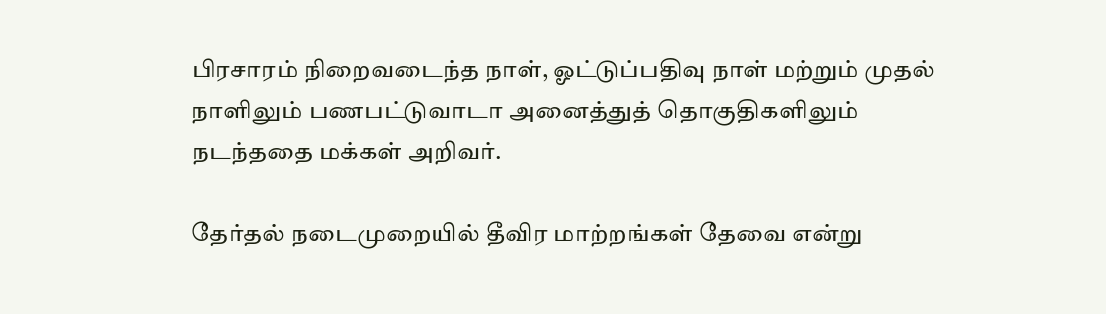பிரசாரம் நிறைவடைந்த நாள், ஓட்டுப்பதிவு நாள் மற்றும் முதல் நாளிலும் பணபட்டுவாடா அனைத்துத் தொகுதிகளிலும் நடந்ததை மக்கள் அறிவர்.

தேர்தல் நடைமுறையில் தீவிர மாற்றங்கள் தேவை என்று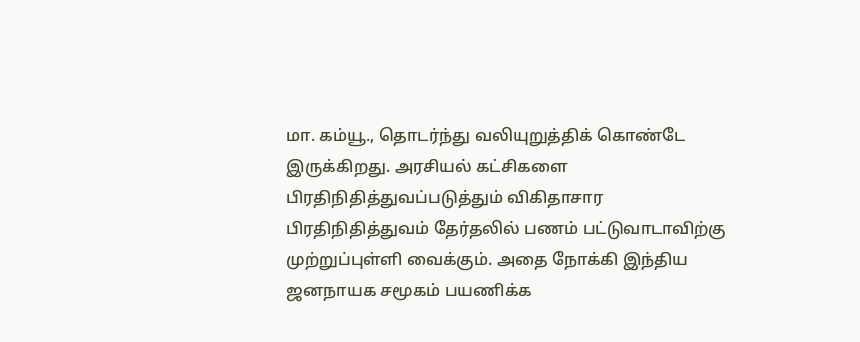மா. கம்யூ., தொடர்ந்து வலியுறுத்திக் கொண்டே இருக்கிறது. அரசியல் கட்சிகளை பிரதிநிதித்துவப்படுத்தும் விகிதாசார பிரதிநிதித்துவம் தேர்தலில் பணம் பட்டுவாடாவிற்கு முற்றுப்புள்ளி வைக்கும். அதை நோக்கி இந்திய ஜனநாயக சமூகம் பயணிக்க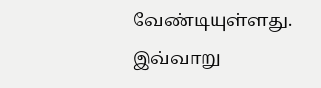வேண்டியுள்ளது. இவ்வாறு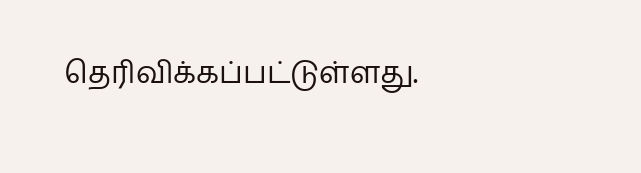தெரிவிக்கப்பட்டுள்ளது.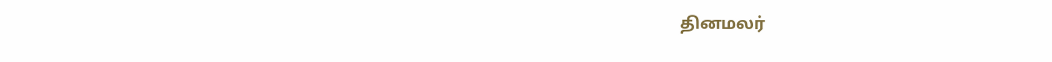தினமலர்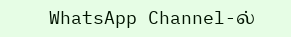WhatsApp Channel-ல்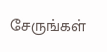சேருங்கள்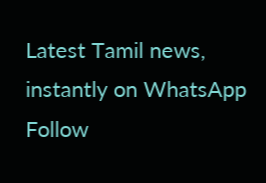Latest Tamil news, instantly on WhatsApp
Follow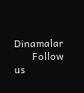Dinamalar
      Follow us